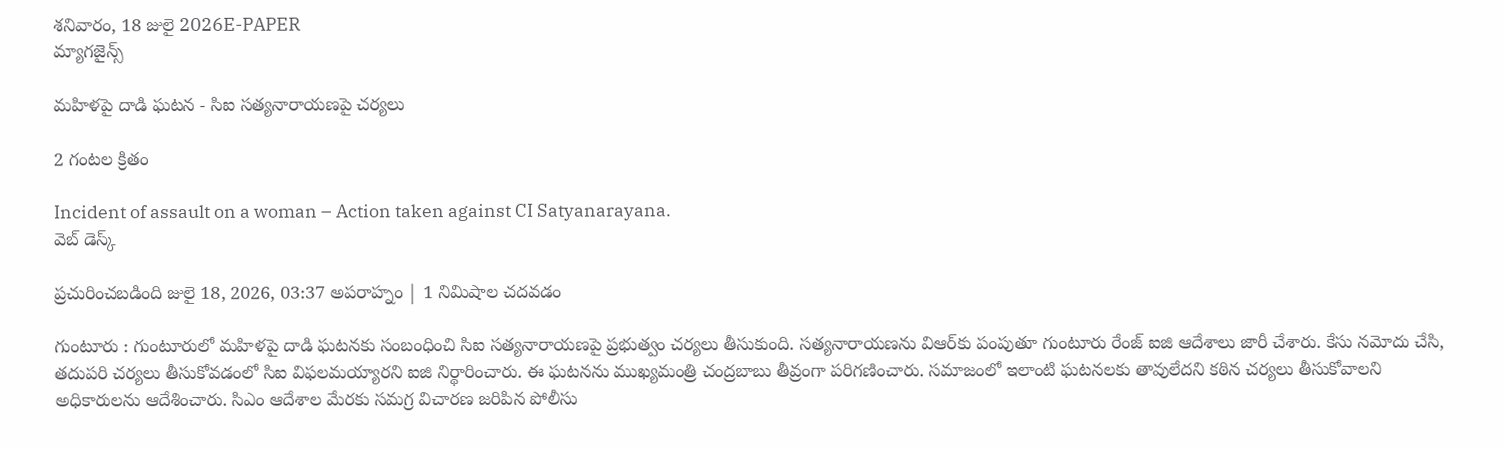శనివారం, 18 జులై 2026E-PAPER
మ్యాగజైన్స్

మహిళపై దాడి ఘటన - సిఐ సత్యనారాయణపై చర్యలు

2 గంటల క్రితం

Incident of assault on a woman – Action taken against CI Satyanarayana.
వెబ్ డెస్క్

ప్రచురించబడింది జులై 18, 2026, 03:37 అపరాహ్నం | 1 నిమిషాల చదవడం

గుంటూరు : గుంటూరులో మహిళపై దాడి ఘటనకు సంబంధించి సిఐ సత్యనారాయణపై ప్రభుత్వం చర్యలు తీసుకుంది. సత్యనారాయణను విఆర్‌కు పంపుతూ గుంటూరు రేంజ్‌ ఐజి ఆదేశాలు జారీ చేశారు. కేసు నమోదు చేసి, తదుపరి చర్యలు తీసుకోవడంలో సిఐ విఫలమయ్యారని ఐజి నిర్థారించారు. ఈ ఘటనను ముఖ్యమంత్రి చంద్రబాబు తీవ్రంగా పరిగణించారు. సమాజంలో ఇలాంటి ఘటనలకు తావులేదని కఠిన చర్యలు తీసుకోవాలని అధికారులను ఆదేశించారు. సిఎం ఆదేశాల మేరకు సమగ్ర విచారణ జరిపిన పోలీసు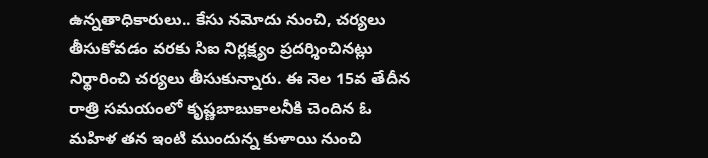ఉన్నతాధికారులు.. కేసు నమోదు నుంచి, చర్యలు తీసుకోవడం వరకు సిఐ నిర్లక్ష్యం ప్రదర్శించినట్లు నిర్థారించి చర్యలు తీసుకున్నారు. ఈ నెల 15వ తేదీన రాత్రి సమయంలో కృష్ణబాబుకాలనీకి చెందిన ఓ మహిళ తన ఇంటి ముందున్న కుళాయి నుంచి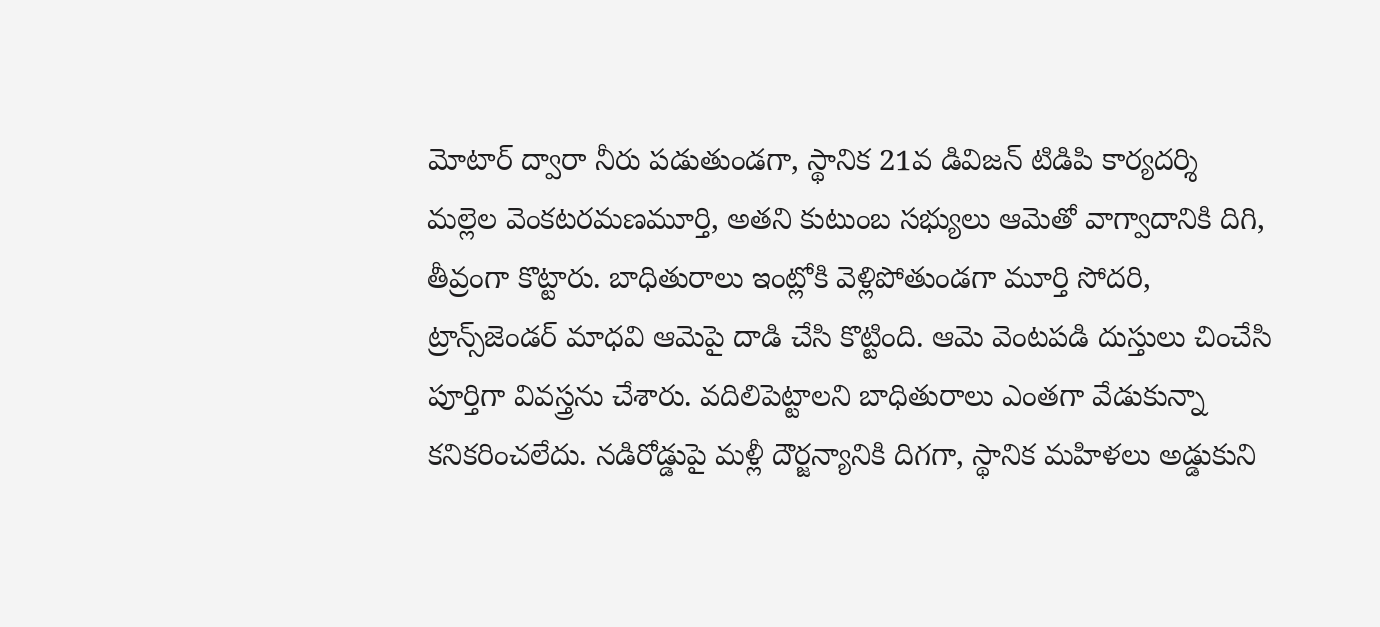మోటార్‌ ద్వారా నీరు పడుతుండగా, స్థానిక 21వ డివిజన్‌ టిడిపి కార్యదర్శి మల్లెల వెంకటరమణమూర్తి, అతని కుటుంబ సభ్యులు ఆమెతో వాగ్వాదానికి దిగి, తీవ్రంగా కొట్టారు. బాధితురాలు ఇంట్లోకి వెళ్లిపోతుండగా మూర్తి సోదరి, ట్రాన్స్‌జెండర్‌ మాధవి ఆమెపై దాడి చేసి కొట్టింది. ఆమె వెంటపడి దుస్తులు చించేసి పూర్తిగా వివస్త్రను చేశారు. వదిలిపెట్టాలని బాధితురాలు ఎంతగా వేడుకున్నా కనికరించలేదు. నడిరోడ్డుపై మళ్లీ దౌర్జన్యానికి దిగగా, స్థానిక మహిళలు అడ్డుకుని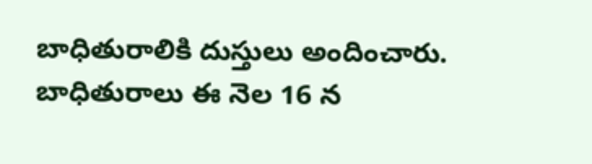బాధితురాలికి దుస్తులు అందించారు. బాధితురాలు ఈ నెల 16 న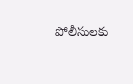పోలీసులకు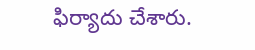ఫిర్యాదు చేశారు.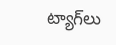ట్యాగ్‌లు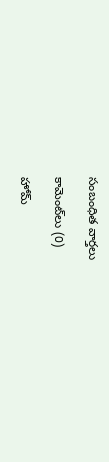సంబంధిత వార్తలు

కామెంట్‌లు (0)

హోమ్